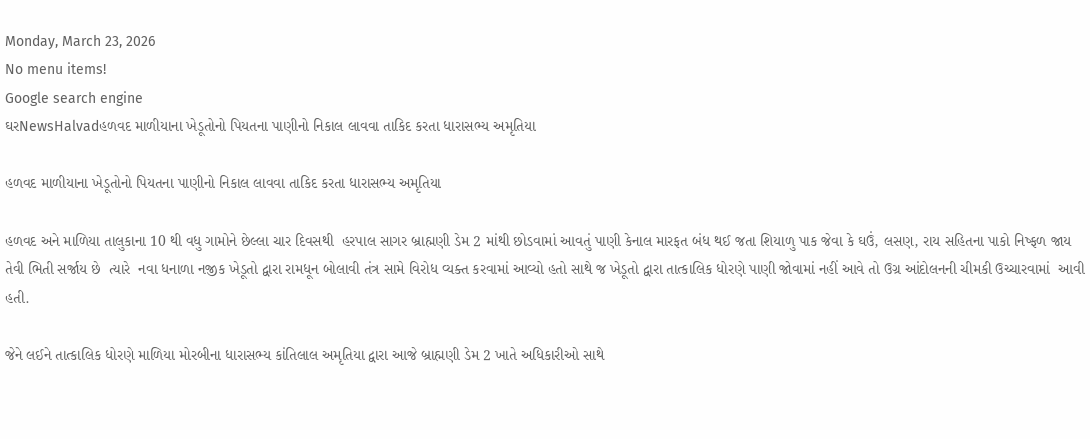Monday, March 23, 2026
No menu items!
Google search engine
ઘરNewsHalvadહળવદ માળીયાના ખેડૂતોનો પિયતના પાણીનો નિકાલ લાવવા તાકિદ કરતા ધારાસભ્ય અમૃતિયા

હળવદ માળીયાના ખેડૂતોનો પિયતના પાણીનો નિકાલ લાવવા તાકિદ કરતા ધારાસભ્ય અમૃતિયા

હળવદ અને માળિયા તાલુકાના 10 થી વધુ ગામોને છેલ્લા ચાર દિવસથી  હરપાલ સાગર બ્રાહ્મણી ડેમ 2 માંથી છોડવામાં આવતું પાણી કેનાલ મારફત બંધ થઈ જતા શિયાળુ પાક જેવા કે ઘઉં, લસણ, રાય સહિતના પાકો નિષ્ફળ જાય તેવી ભિતી સર્જાય છે  ત્યારે  નવા ધનાળા નજીક ખેડૂતો દ્વારા રામધૂન બોલાવી તંત્ર સામે વિરોધ વ્યક્ત કરવામાં આવ્યો હતો સાથે જ ખેડૂતો દ્વારા તાત્કાલિક ધોરણે પાણી જોવામાં નહીં આવે તો ઉગ્ર આંદોલનની ચીમકી ઉચ્ચારવામાં  આવી હતી.

જેને લઈને તાત્કાલિક ધોરણે માળિયા મોરબીના ધારાસભ્ય કાંતિલાલ અમૃતિયા દ્વારા આજે બ્રાહ્મણી ડેમ 2 ખાતે અધિકારીઓ સાથે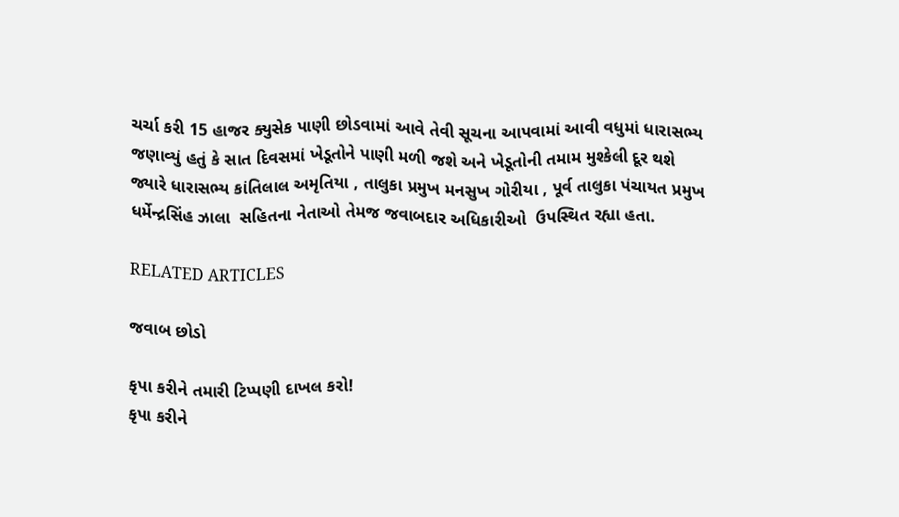ચર્ચા કરી 15 હાજર ક્યુસેક પાણી છોડવામાં આવે તેવી સૂચના આપવામાં આવી વધુમાં ધારાસભ્ય જણાવ્યું હતું કે સાત દિવસમાં ખેડૂતોને પાણી મળી જશે અને ખેડૂતોની તમામ મુશ્કેલી દૂર થશે જ્યારે ધારાસભ્ય કાંતિલાલ અમૃતિયા , તાલુકા પ્રમુખ મનસુખ ગોરીયા , પૂર્વ તાલુકા પંચાયત પ્રમુખ ધર્મેન્દ્રસિંહ ઝાલા  સહિતના નેતાઓ તેમજ જવાબદાર અધિકારીઓ  ઉપસ્થિત રહ્યા હતા.

RELATED ARTICLES

જવાબ છોડો

કૃપા કરીને તમારી ટિપ્પણી દાખલ કરો!
કૃપા કરીને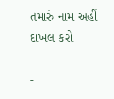તમારું નામ અહીં દાખલ કરો

-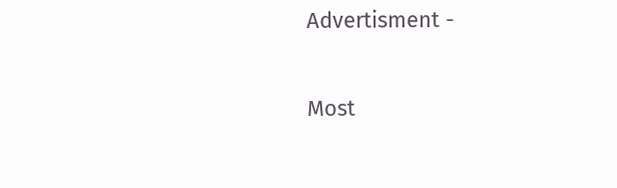Advertisment -

Most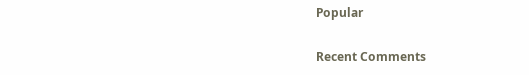Popular

Recent Comments